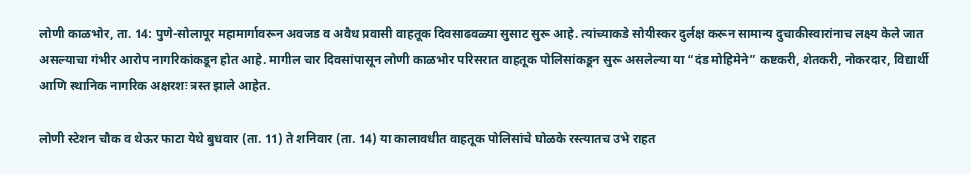लोणी काळभोर, ता. 14: पुणे-सोलापूर महामार्गावरून अवजड व अवैध प्रवासी वाहतूक दिवसाढवळ्या सुसाट सुरू आहे. त्यांच्याकडे सोयीस्कर दुर्लक्ष करून सामान्य दुचाकीस्वारांनाच लक्ष्य केले जात असल्याचा गंभीर आरोप नागरिकांकडून होत आहे. मागील चार दिवसांपासून लोणी काळभोर परिसरात वाहतूक पोलिसांकडून सुरू असलेल्या या “दंड मोहिमेने” कष्टकरी, शेतकरी, नोकरदार, विद्यार्थी आणि स्थानिक नागरिक अक्षरशः त्रस्त झाले आहेत.

लोणी स्टेशन चौक व थेऊर फाटा येथे बुधवार (ता. 11) ते शनिवार (ता. 14) या कालावधीत वाहतूक पोलिसांचे घोळके रस्त्यातच उभे राहत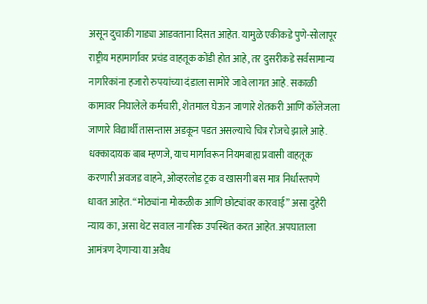असून दुचाकी गाड्या आडवताना दिसत आहेत. यामुळे एकीकडे पुणे-सोलापूर राष्ट्रीय महामार्गावर प्रचंड वाहतूक कोंडी होत आहे, तर दुसरीकडे सर्वसामान्य नागरिकांना हजारो रुपयांच्या दंडाला सामोरे जावे लागत आहे. सकाळी कामावर निघालेले कर्मचारी, शेतमाल घेऊन जाणारे शेतकरी आणि कॉलेजला जाणारे विद्यार्थी तासन्तास अडकून पडत असल्याचे चित्र रोजचे झाले आहे.
धक्कादायक बाब म्हणजे, याच मार्गावरून नियमबाह्य प्रवासी वाहतूक करणारी अवजड वाहने, ओव्हरलोड ट्रक व खासगी बस मात्र निर्धास्तपणे धावत आहेत. “मोठ्यांना मोकळीक आणि छोट्यांवर कारवाई” असा दुहेरी न्याय का, असा थेट सवाल नागरिक उपस्थित करत आहेत. अपघाताला आमंत्रण देणाऱ्या या अवैध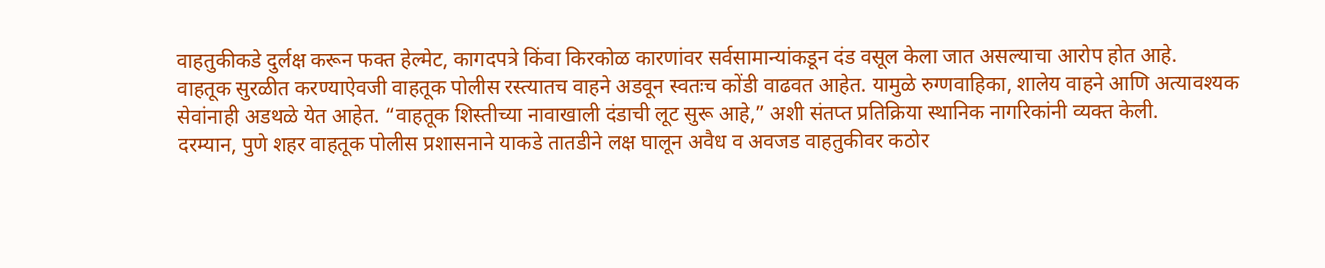वाहतुकीकडे दुर्लक्ष करून फक्त हेल्मेट, कागदपत्रे किंवा किरकोळ कारणांवर सर्वसामान्यांकडून दंड वसूल केला जात असल्याचा आरोप होत आहे.
वाहतूक सुरळीत करण्याऐवजी वाहतूक पोलीस रस्त्यातच वाहने अडवून स्वतःच कोंडी वाढवत आहेत. यामुळे रुग्णवाहिका, शालेय वाहने आणि अत्यावश्यक सेवांनाही अडथळे येत आहेत. “वाहतूक शिस्तीच्या नावाखाली दंडाची लूट सुरू आहे,” अशी संतप्त प्रतिक्रिया स्थानिक नागरिकांनी व्यक्त केली.
दरम्यान, पुणे शहर वाहतूक पोलीस प्रशासनाने याकडे तातडीने लक्ष घालून अवैध व अवजड वाहतुकीवर कठोर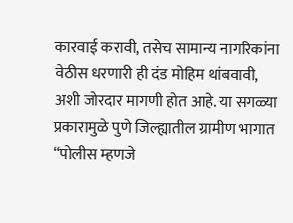कारवाई करावी, तसेच सामान्य नागरिकांना वेठीस धरणारी ही दंड मोहिम थांबवावी, अशी जोरदार मागणी होत आहे. या सगळ्या प्रकारामुळे पुणे जिल्ह्यातील ग्रामीण भागात “पोलीस म्हणजे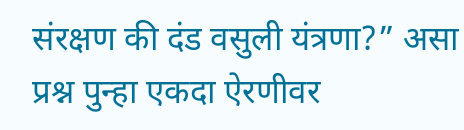संरक्षण की दंड वसुली यंत्रणा?” असा प्रश्न पुन्हा एकदा ऐरणीवर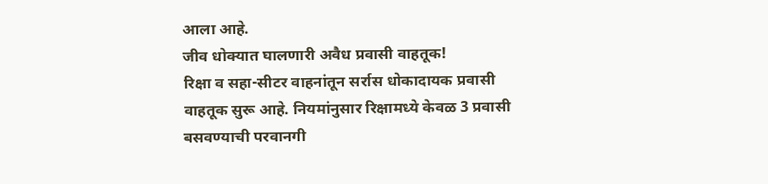आला आहे.
जीव धोक्यात घालणारी अवैध प्रवासी वाहतूक!
रिक्षा व सहा-सीटर वाहनांतून सर्रास धोकादायक प्रवासी वाहतूक सुरू आहे. नियमांनुसार रिक्षामध्ये केवळ 3 प्रवासी बसवण्याची परवानगी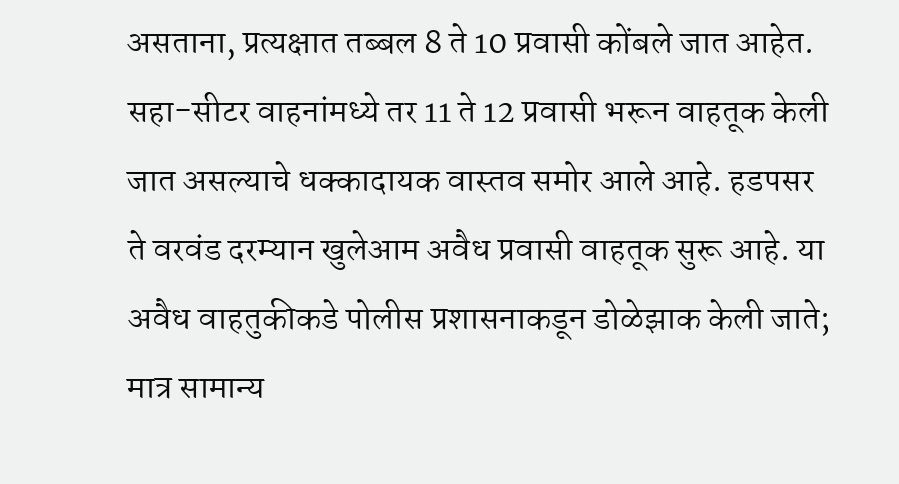असताना, प्रत्यक्षात तब्बल 8 ते 10 प्रवासी कोंबले जात आहेत. सहा-सीटर वाहनांमध्ये तर 11 ते 12 प्रवासी भरून वाहतूक केली जात असल्याचे धक्कादायक वास्तव समोर आले आहे. हडपसर ते वरवंड दरम्यान खुलेआम अवैध प्रवासी वाहतूक सुरू आहे. या अवैध वाहतुकीकडे पोलीस प्रशासनाकडून डोळेझाक केली जाते; मात्र सामान्य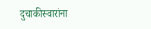दुचाकीस्वारांना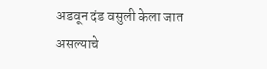अडवून दंड वसुली केला जात असल्याचे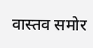वास्तव समोर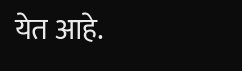येत आहे.